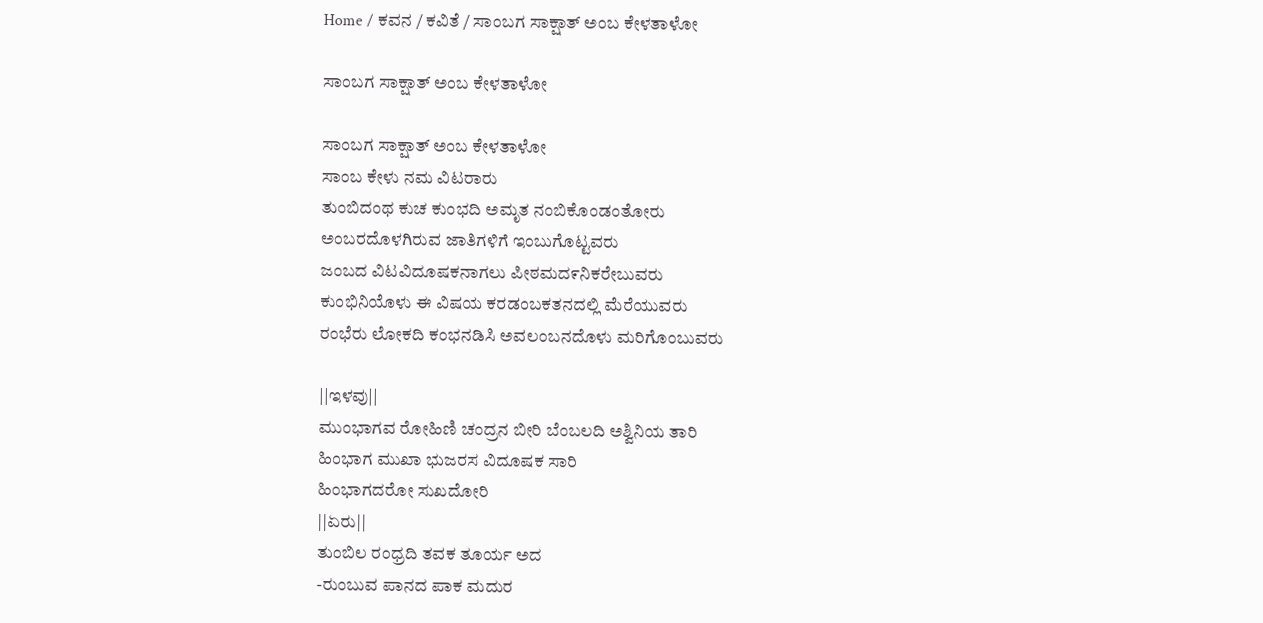Home / ಕವನ / ಕವಿತೆ / ಸಾಂಬಗ ಸಾಕ್ಷಾತ್ ಅಂಬ ಕೇಳತಾಳೋ

ಸಾಂಬಗ ಸಾಕ್ಷಾತ್ ಅಂಬ ಕೇಳತಾಳೋ

ಸಾಂಬಗ ಸಾಕ್ಷಾತ್ ಅಂಬ ಕೇಳತಾಳೋ
ಸಾಂಬ ಕೇಳು ನಮ ವಿಟರಾರು
ತುಂಬಿದಂಥ ಕುಚ ಕುಂಭದಿ ಅಮೃತ ನಂಬಿಕೊಂಡಂತೋರು
ಅಂಬರದೊಳಗಿರುವ ಜಾತಿಗಳಿಗೆ ಇಂಬುಗೊಟ್ಟವರು
ಜಂಬದ ವಿಟವಿದೂಷಕನಾಗಲು ಪೀಠಮದ೯ನಿಕರೇಬುವರು
ಕುಂಭಿನಿಯೊಳು ಈ ವಿಷಯ ಕರಡಂಬಕತನದಲ್ಲಿ ಮೆರೆಯುವರು
ರಂಭೆರು ಲೋಕದಿ ಕಂಭನಡಿಸಿ ಅವಲಂಬನದೊಳು ಮರಿಗೊಂಬುವರು

||ಇಳವು||
ಮುಂಭಾಗವ ರೋಹಿಣಿ ಚಂದ್ರನ ಬೀರಿ ಬೆಂಬಲದಿ ಅಶ್ವಿನಿಯ ತಾರಿ
ಹಿಂಭಾಗ ಮುಖಾ ಭುಜರಸ ವಿದೂಷಕ ಸಾರಿ
ಹಿಂಭಾಗದರೋ ಸುಖದೋರಿ
||ಏರು||
ತುಂಬಿಲ ರಂಧ್ರದಿ ತವಕ ತೂರ್ಯ ಅದ
-ರುಂಬುವ ಪಾನದ ಪಾಕ ಮದುರ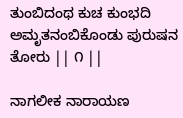ತುಂಬಿದಂಥ ಕುಚ ಕುಂಭದಿ ಅಮೃತನಂಬಿಕೊಂಡು ಪುರುಷನ ತೋರು || ೧ ||

ನಾಗಲೀಕ ನಾರಾಯಣ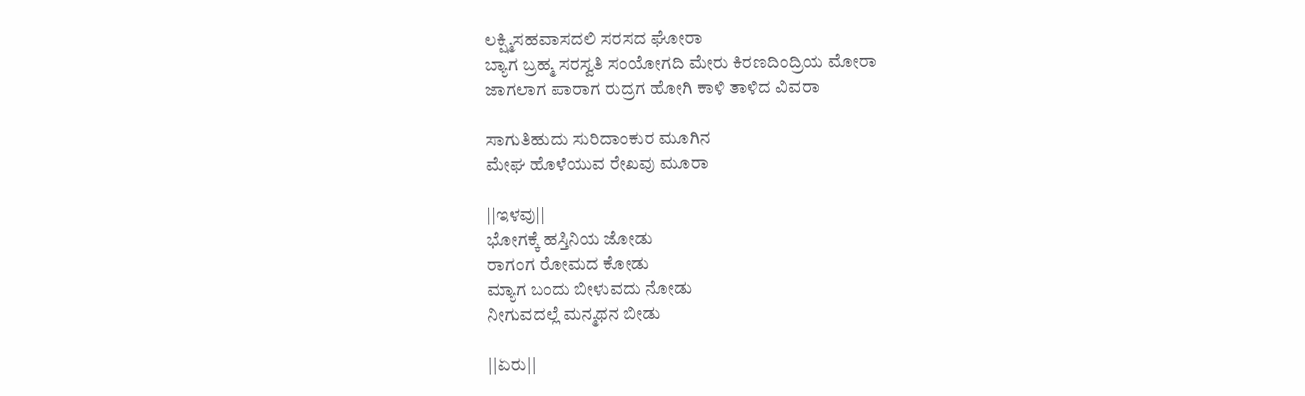ಲಕ್ಷ್ಮಿಸಹವಾಸದಲಿ ಸರಸದ ಘೋರಾ
ಬ್ಯಾಗ ಬ್ರಹ್ಮ ಸರಸ್ವತಿ ಸಂಯೋಗದಿ ಮೇರು ಕಿರಣದಿಂದ್ರಿಯ ಮೋರಾ
ಜಾಗಲಾಗ ಪಾರಾಗ ರುದ್ರಗ ಹೋಗಿ ಕಾಳಿ ತಾಳಿದ ವಿವರಾ

ಸಾಗುತಿಹುದು ಸುರಿದಾಂಕುರ ಮೂಗಿನ
ಮೇಘ ಹೊಳೆಯುವ ರೇಖವು ಮೂರಾ

||ಇಳವು||
ಭೋಗಕ್ಕೆ ಹಸ್ತಿನಿಯ ಜೋಡು
ರಾಗಂಗ ರೋಮದ ಕೋಡು
ಮ್ಯಾಗ ಬಂದು ಬೀಳುವದು ನೋಡು
ನೀಗುವದಲ್ಲೆ ಮನ್ಮಥನ ಬೀಡು

||ಏರು||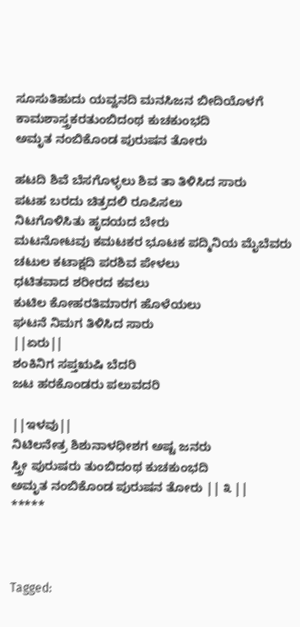ಸೂಸುತಿಹುದು ಯವ್ವನದಿ ಮನಸಿಜನ ಬೀದಿಯೊಳಗೆ
ಕಾಮಶಾಸ್ತ್ರಕರತುಂಬಿದಂಥ ಕುಚಕುಂಭದಿ
ಅಮೃತ ನಂಬಿಕೊಂಡ ಪುರುಷನ ತೋರು

ಹಟದಿ ಶಿವೆ ಬೆಸಗೊಳ್ಳಲು ಶಿವ ತಾ ತಿಳಿಸಿದ ಸಾರು
ಪಟಹ ಬರದು ಚಿತ್ರದಲಿ ರೂಪಿಸಲು
ನಿಟಗೊಳಿಸಿತು ಹೃದಯದ ಬೇರು
ಮಟನೋಟವು ಕಮಟಕರ ಭೂಟಕ ಪದ್ಮಿನಿಯ ಮೈಬೆವರು
ಚಟುಲ ಕಟಾಕ್ಷದಿ ಪರಶಿವ ಪೇಳಲು
ಧಟಿತವಾದ ಶರೀರದ ಕವಲು
ಕುಟಿಲ ಕೋಹರತಿಮಾರಗ ಹೊಳೆಯಲು
ಘಟನೆ ನಿಮಗ ತಿಳಿಸಿದ ಸಾರು
||ಏರು||
ಶಂಕಿನಿಗ ಸಪ್ತ‌ಋಷಿ ಬೆದರಿ
ಜಟ ಹರಕೊಂಡರು ಪಲುವದರಿ

||ಇಳವು||
ನಿಟಿಲನೇತ್ರ ಶಿಶುನಾಳಧೀಶಗ ಅಷ್ಟ ಜನರು
ಸ್ತ್ರೀ ಪುರುಷರು ತುಂಬಿದಂಥ ಕುಚಕುಂಭದಿ
ಅಮೃತ ನಂಬಿಕೊಂಡ ಪುರುಷನ ತೋರು || ೩ ||
*****



Tagged: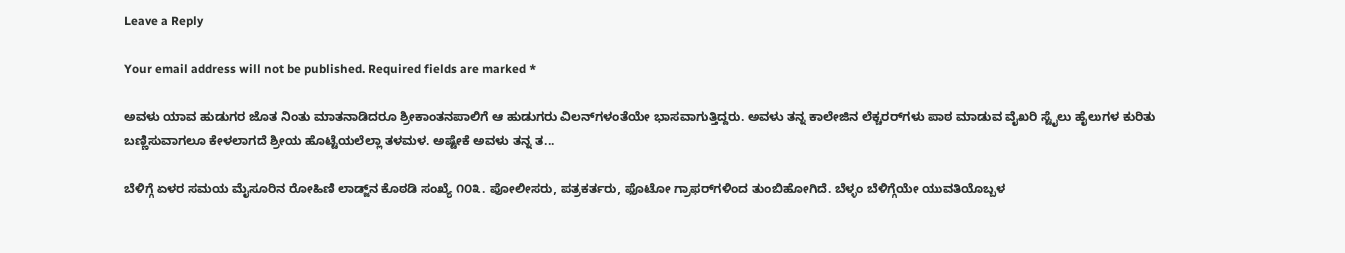Leave a Reply

Your email address will not be published. Required fields are marked *

ಅವಳು ಯಾವ ಹುಡುಗರ ಜೊತ ನಿಂತು ಮಾತನಾಡಿದರೂ ಶ್ರೀಕಾಂತನಪಾಲಿಗೆ ಆ ಹುಡುಗರು ವಿಲನ್‌ಗಳಂತೆಯೇ ಭಾಸವಾಗುತ್ತಿದ್ದರು. ಅವಳು ತನ್ನ ಕಾಲೇಜಿನ ಲೆಕ್ಚರರ್‌ಗಳು ಪಾಠ ಮಾಡುವ ವೈಖರಿ ಸ್ಟೈಲು ಹೈಲುಗಳ ಕುರಿತು ಬಣ್ಣಿಸುವಾಗಲೂ ಕೇಳಲಾಗದೆ ಶ್ರೀಯ ಹೊಟ್ಟೆಯಲೆಲ್ಲಾ ತಳಮಳ. ಅಷ್ಟೇಕೆ ಅವಳು ತನ್ನ ತ...

ಬೆಳಿಗ್ಗೆ ಏಳರ ಸಮಯ ಮೈಸೂರಿನ ರೋಹಿಣಿ ಲಾಡ್ಜ್‌ನ ಕೊಠಡಿ ಸಂಖ್ಯೆ ೧೦೩. ಪೋಲೀಸರು, ಪತ್ರಕರ್ತರು, ಫೊಟೋ ಗ್ರಾಫರ್‌ಗಳಿಂದ ತುಂಬಿಹೋಗಿದೆ. ಬೆಳ್ಳಂ ಬೆಳಿಗ್ಗೆಯೇ ಯುವತಿಯೊಬ್ಬಳ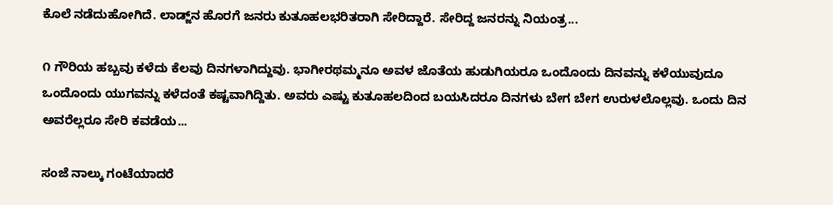ಕೊಲೆ ನಡೆದುಹೋಗಿದೆ. ಲಾಡ್ಜ್‌ನ ಹೊರಗೆ ಜನರು ಕುತೂಹಲಭರಿತರಾಗಿ ಸೇರಿದ್ದಾರೆ. ಸೇರಿದ್ದ ಜನರನ್ನು ನಿಯಂತ್ರ...

೧ ಗೌರಿಯ ಹಬ್ಬವು ಕಳೆದು ಕೆಲವು ದಿನಗಳಾಗಿದ್ದುವು. ಭಾಗೀರಥಮ್ಮನೂ ಅವಳ ಜೊತೆಯ ಹುಡುಗಿಯರೂ ಒಂದೊಂದು ದಿನವನ್ನು ಕಳೆಯುವುದೂ ಒಂದೊಂದು ಯುಗವನ್ನು ಕಳೆದಂತೆ ಕಷ್ಟವಾಗಿದ್ದಿತು. ಅವರು ಎಷ್ಟು ಕುತೂಹಲದಿಂದ ಬಯಸಿದರೂ ದಿನಗಳು ಬೇಗ ಬೇಗ ಉರುಳಲೊಲ್ಲವು. ಒಂದು ದಿನ ಅವರೆಲ್ಲರೂ ಸೇರಿ ಕವಡೆಯ...

ಸಂಜೆ ನಾಲ್ಕು ಗಂಟೆಯಾದರೆ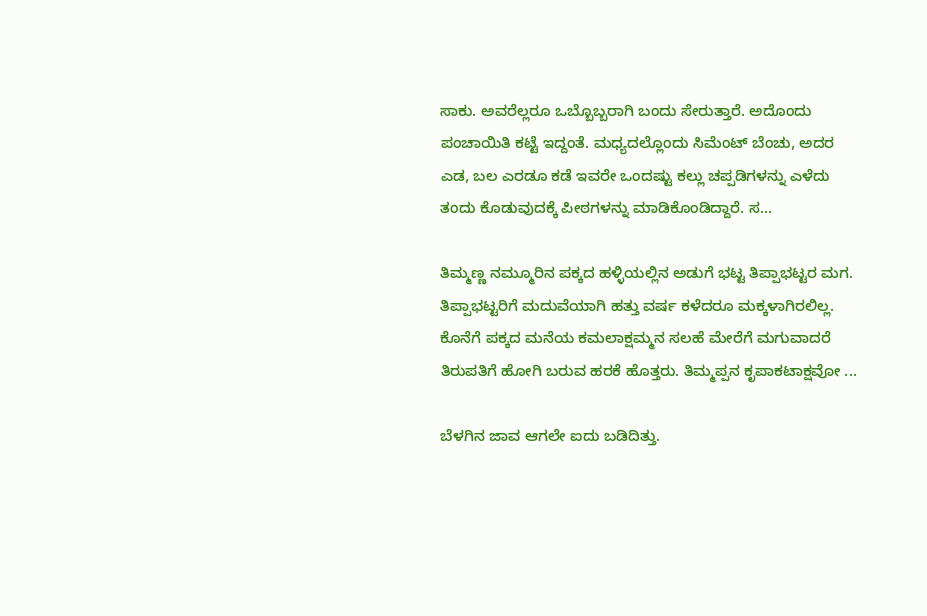ಸಾಕು. ಅವರೆಲ್ಲರೂ ಒಬ್ಬೊಬ್ಬರಾಗಿ ಬಂದು ಸೇರುತ್ತಾರೆ. ಅದೊಂದು ಪಂಚಾಯಿತಿ ಕಟ್ಟೆ ಇದ್ದಂತೆ. ಮಧ್ಯದಲ್ಲೊಂದು ಸಿಮೆಂಟ್ ಬೆಂಚು, ಅದರ ಎಡ, ಬಲ ಎರಡೂ ಕಡೆ ಇವರೇ ಒಂದಷ್ಟು ಕಲ್ಲು ಚಪ್ಪಡಿಗಳನ್ನು ಎಳೆದು ತಂದು ಕೊಡುವುದಕ್ಕೆ ಪೀಠಗಳನ್ನು ಮಾಡಿಕೊಂಡಿದ್ದಾರೆ. ಸ...

ತಿಮ್ಮಣ್ಣ ನಮ್ಮೂರಿನ ಪಕ್ಕದ ಹಳ್ಳಿಯಲ್ಲಿನ ಅಡುಗೆ ಭಟ್ಟ ತಿಪ್ಪಾಭಟ್ಟರ ಮಗ. ತಿಪ್ಪಾಭಟ್ಟರಿಗೆ ಮದುವೆಯಾಗಿ ಹತ್ತು ವರ್ಷ ಕಳೆದರೂ ಮಕ್ಕಳಾಗಿರಲಿಲ್ಲ. ಕೊನೆಗೆ ಪಕ್ಕದ ಮನೆಯ ಕಮಲಾಕ್ಷಮ್ಮನ ಸಲಹೆ ಮೇರೆಗೆ ಮಗುವಾದರೆ ತಿರುಪತಿಗೆ ಹೋಗಿ ಬರುವ ಹರಕೆ ಹೊತ್ತರು. ತಿಮ್ಮಪ್ಪನ ಕೃಪಾಕಟಾಕ್ಷವೋ ...

ಬೆಳಗಿನ ಜಾವ ಆಗಲೇ ಐದು ಬಡಿದಿತ್ತು.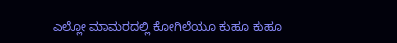ಎಲ್ಲೋ ಮಾಮರದಲ್ಲಿ ಕೋಗಿಲೆಯೂ ಕುಹೂ ಕುಹೂ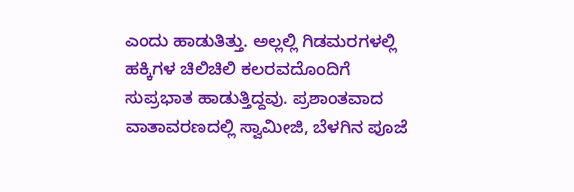ಎಂದು ಹಾಡುತಿತ್ತು. ಅಲ್ಲಲ್ಲಿ ಗಿಡಮರಗಳಲ್ಲಿ ಹಕ್ಕಿಗಳ ಚಿಲಿಚಿಲಿ ಕಲರವದೊಂದಿಗೆ ಸುಪ್ರಭಾತ ಹಾಡುತ್ತಿದ್ದವು. ಪ್ರಶಾಂತವಾದ ವಾತಾವರಣದಲ್ಲಿ ಸ್ವಾಮೀಜಿ, ಬೆಳಗಿನ ಪೂಜೆ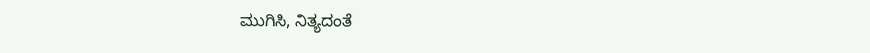ಮುಗಿಸಿ, ನಿತ್ಯದಂತೆ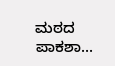ಮಠದ ಪಾಕಶಾ...